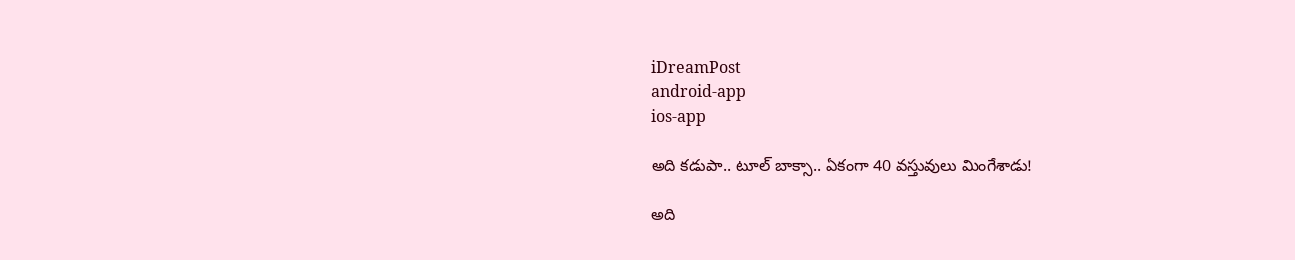iDreamPost
android-app
ios-app

అది కడుపా.. టూల్‌ బాక్సా.. ఏకంగా 40 వస్తువులు మింగేశాడు!

అది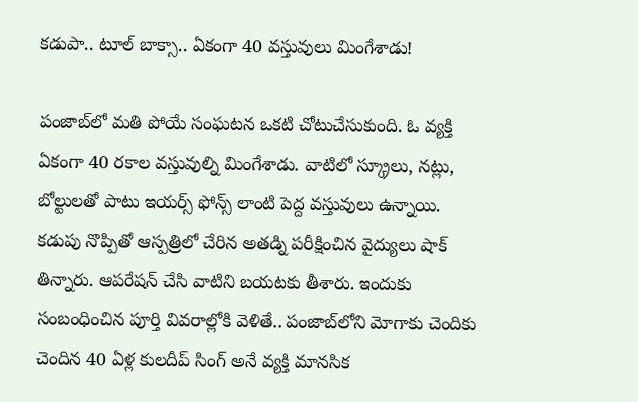కడుపా.. టూల్‌ బాక్సా.. ఏకంగా 40 వస్తువులు మింగేశాడు!

పంజాబ్‌లో మతి పోయే సంఘటన ఒకటి చోటుచేసుకుంది. ఓ వ్యక్తి ఏకంగా 40 రకాల వస్తువుల్ని మింగేశాడు. వాటిలో స్క్రూలు, నట్లు, బోల్టులతో పాటు ఇయర్స్‌ ఫోన్స్‌ లాంటి పెద్ద వస్తువులు ఉన్నాయి. కడుపు నొప్పితో ఆస్పత్రిలో చేరిన అతడ్ని పరీక్షించిన వైద్యులు షాక్‌ తిన్నారు. ఆపరేషన్‌ చేసి వాటిని బయటకు తీశారు. ఇందుకు సంబంధించిన పూర్తి వివరాల్లోకి వెళితే.. పంజాబ్‌లోని మోగాకు చెందికు చెందిన 40 ఏళ్ల కులదీప్‌ సింగ్‌ అనే వ్యక్తి మానసిక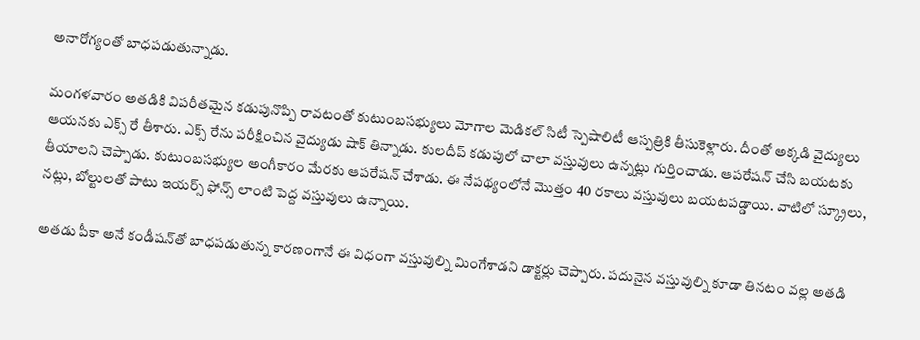అనారోగ్యంతో బాధపడుతున్నాడు.

మంగళవారం అతడికి విపరీతమైన కడుపునొప్పి రావటంతో కుటుంబసభ్యులు మోగాల మెడికల్‌ సిటీ స్పెషాలిటీ ఆస్పత్రికి తీసుకెళ్లారు. దీంతో అక్కడి వైద్యులు ఆయనకు ఎక్స్‌ రే తీశారు. ఎక్స్‌ రేను పరీక్షించిన వైద్యుడు షాక్‌ తిన్నాడు. కులదీప్‌ కడుపులో చాలా వస్తువులు ఉన్నట్లు గుర్తించాడు. ఆపరేషన్‌ చేసి బయటకు తీయాలని చెప్పాడు. కుటుంబసభ్యుల అంగీకారం మేరకు ఆపరేషన్‌ చేశాడు. ఈ నేపథ్యంలోనే మొత్తం 40 రకాలు వస్తువులు బయటపడ్డాయి. వాటిలో స్క్రూలు, నట్లు, బోల్టులతో పాటు ఇయర్స్‌ ఫోన్స్‌ లాంటి పెద్ద వస్తువులు ఉన్నాయి.

అతడు పీకా అనే కండీషన్‌తో బాధపడుతున్న కారణంగానే ఈ విధంగా వస్తువుల్ని మింగేశాడని డాక్టర్లు చెప్పారు. పదునైన వస్తువుల్ని కూడా తినటం వల్ల అతడి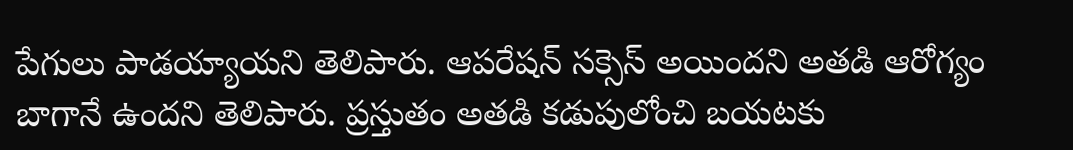పేగులు పాడయ్యాయని తెలిపారు. ఆపరేషన్‌ సక్సెస్‌ అయిందని అతడి ఆరోగ్యం బాగానే ఉందని తెలిపారు. ప్రస్తుతం అతడి కడుపులోంచి బయటకు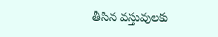తీసిన వస్తువులకు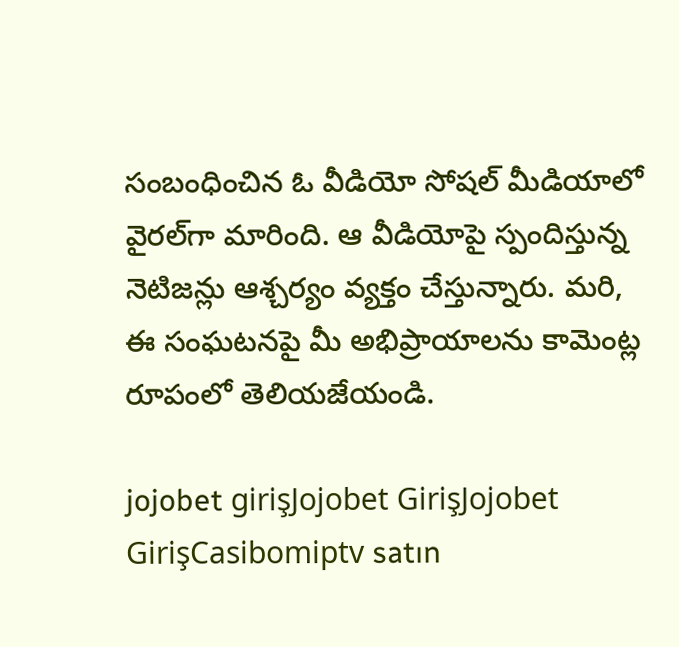సంబంధించిన ఓ వీడియో సోషల్‌ మీడియాలో వైరల్‌గా మారింది. ఆ వీడియోపై స్పందిస్తున్న నెటిజన్లు ఆశ్చర్యం వ్యక్తం చేస్తున్నారు. మరి, ఈ సంఘటనపై మీ అభిప్రాయాలను కామెంట్ల రూపంలో తెలియజేయండి.

jojobet girişJojobet GirişJojobet GirişCasibomiptv satın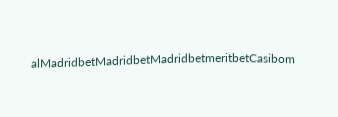alMadridbetMadridbetMadridbetmeritbetCasibom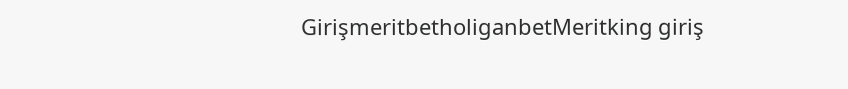GirişmeritbetholiganbetMeritking giriş